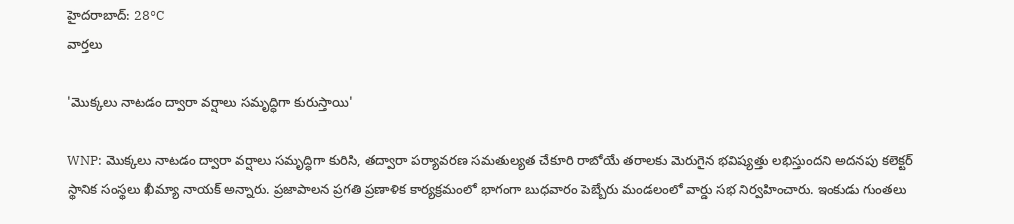హైదరాబాద్: 28°C
వార్తలు

'మొక్కలు నాటడం ద్వారా వర్షాలు సమృద్ధిగా కురుస్తాయి'

WNP: మొక్కలు నాటడం ద్వారా వర్షాలు సమృద్ధిగా కురిసి, తద్వారా పర్యావరణ సమతుల్యత చేకూరి రాబోయే తరాలకు మెరుగైన భవిష్యత్తు లభిస్తుందని అదనపు కలెక్టర్ స్థానిక సంస్థలు ఖీమ్యా నాయక్ అన్నారు. ప్రజాపాలన ప్రగతి ప్రణాళిక కార్యక్రమంలో భాగంగా బుధవారం పెబ్బేరు మండలంలో వార్డు సభ నిర్వహించారు. ఇంకుడు గుంతలు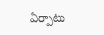ఏర్పాటు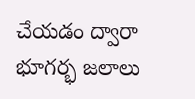చేయడం ద్వారా భూగర్భ జలాలు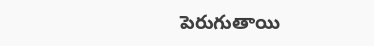పెరుగుతాయి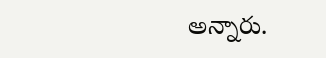అన్నారు.